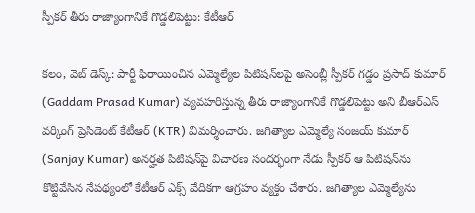స్పీక‌ర్ తీరు రాజ్యాంగానికే గొడ్డ‌లిపెట్టు: కేటీఆర్‌

క‌లం, వెబ్ డెస్క్‌: పార్టీ ఫిరాయించిన ఎమ్మెల్యేల పిటిష‌న్‌ల‌పై అసెంబ్లీ స్పీక‌ర్ గ‌డ్డం ప్ర‌సాద్ కుమార్‌ (Gaddam Prasad Kumar) వ్య‌వ‌హ‌రిస్తున్న తీరు రాజ్యాంగానికే గొడ్డ‌లిపెట్టు అని బీఆర్ఎస్ వ‌ర్కింగ్ ప్రెసిడెంట్ కేటీఆర్ (KTR) విమ‌ర్శించారు. జ‌గిత్యాల ఎమ్మెల్యే సంజయ్ కుమార్ (Sanjay Kumar) అన‌ర్హ‌త పిటిష‌న్‌పై విచార‌ణ సంద‌ర్భంగా నేడు స్పీక‌ర్ ఆ పిటిష‌న్‌ను కొట్టివేసిన నేప‌థ్యంలో కేటీఆర్ ఎక్స్ వేదిక‌గా ఆగ్ర‌హం వ్య‌క్తం చేశారు. జ‌గిత్యాల ఎమ్మెల్యేను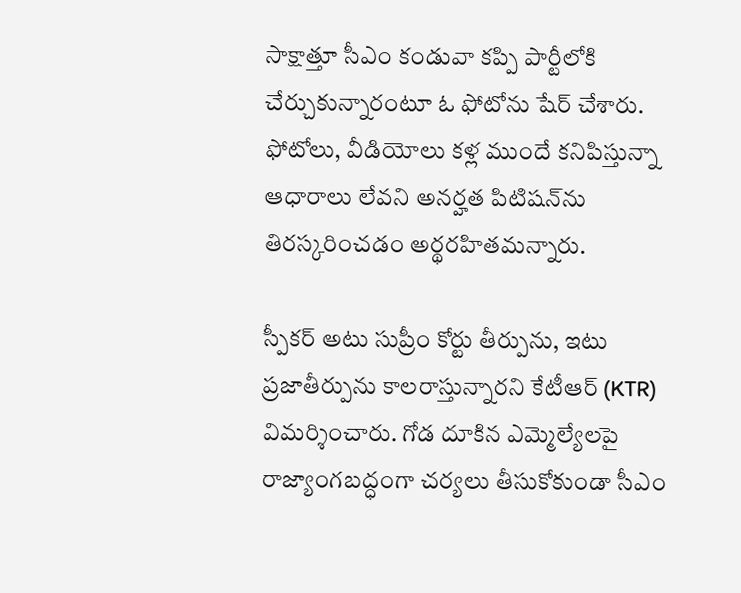సాక్షాత్తూ సీఎం కండువా క‌ప్పి పార్టీలోకి చేర్చుకున్నారంటూ ఓ ఫోటోను షేర్ చేశారు. ఫోటోలు, వీడియోలు కళ్ల ముందే కనిపిస్తున్నా ఆధారాలు లేవని అనర్హత పిటిషన్‌ను తిరస్కరించడం అర్థరహిత‌మ‌న్నారు.

స్పీక‌ర్‌ అటు సుప్రీం కోర్టు తీర్పును, ఇటు ప్రజాతీర్పును కాలరాస్తున్నార‌ని కేటీఆర్ (KTR) విమ‌ర్శించారు. గోడ దూకిన ఎమ్మెల్యేలపై రాజ్యాంగబద్ధంగా చర్యలు తీసుకోకుండా సీఎం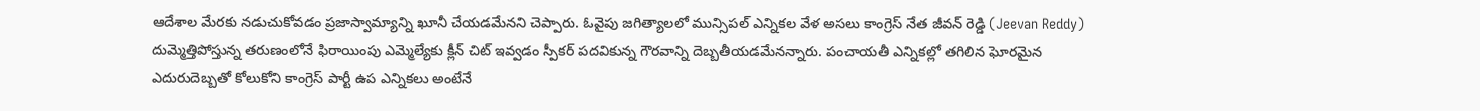ఆదేశాల మేరకు నడుచుకోవడం ప్రజాస్వామ్యాన్ని ఖూనీ చేయడమేన‌ని చెప్పారు. ఓవైపు జగిత్యాలలో మున్సిపల్ ఎన్నికల వేళ అసలు కాంగ్రెస్ నేత జీవన్ రెడ్డి (Jeevan Reddy) దుమ్మెత్తిపోస్తున్న తరుణంలోనే ఫిరాయింపు ఎమ్మెల్యేకు క్లీన్ చిట్ ఇవ్వడం స్పీకర్ పదవికున్న గౌరవాన్ని దెబ్బతీయడమేన‌న్నారు. పంచాయతీ ఎన్నికల్లో తగిలిన ఘోరమైన ఎదురుదెబ్బతో కోలుకోని కాంగ్రెస్ పార్టీ ఉప ఎన్నిక‌లు అంటేనే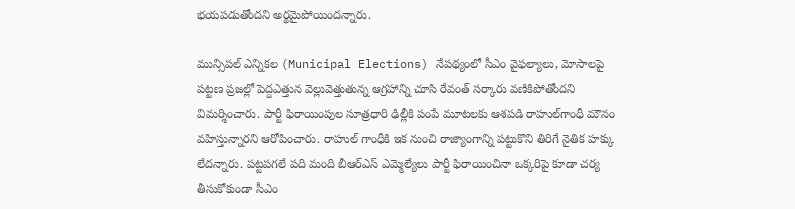భయపడుతోందని అర్థమైపోయింద‌న్నారు.

మున్సిపల్ ఎన్నికల (Municipal Elections) నేప‌థ్యంలో సీఎం వైఫల్యాలు, మోసాలపై పట్టణ ప్రజల్లో పెద్దఎత్తున వెల్లువెత్తుతున్న ఆగ్రహాన్ని చూసి రేవంత్ సర్కారు వణికిపోతోందని విమ‌ర్శించారు. పార్టీ ఫిరాయింపుల సూత్రధారి ఢిల్లీకి పంపే మూటలకు ఆశపడి రాహుల్‌గాంధీ మౌనం వహిస్తున్నార‌ని ఆరోపించారు. రాహుల్ గాంధీకి ఇక నుంచి రాజ్యాంగాన్ని పట్టుకొని తిరిగే నైతిక హక్కు లేద‌న్నారు. పట్టపగలే పది మంది బీఆర్ఎస్ ఎమ్మెల్యేలు పార్టీ ఫిరాయించినా ఒక్కరిపై కూడా చర్య తీసుకోకుండా సీఎం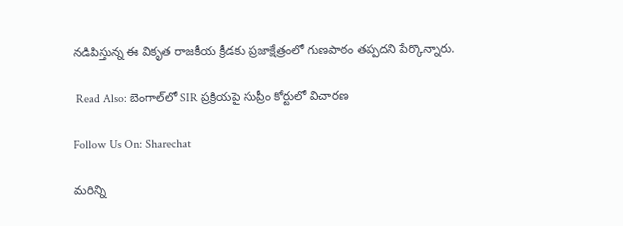నడిపిస్తున్న ఈ వికృత రాజకీయ క్రీడకు ప్రజాక్షేత్రంలో గుణపాఠం తప్పద‌ని పేర్కొన్నారు.

 Read Also: బెంగాల్‌లో SIR ప్రక్రియపై సుప్రీం కోర్టులో విచారణ

Follow Us On: Sharechat

మ‌రిన్ని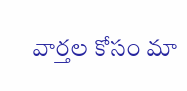వార్త‌ల కోసం మా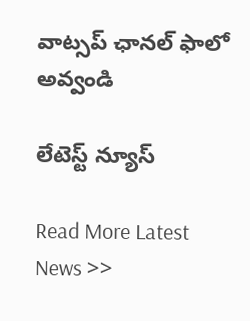వాట్స‌ప్ ఛాన‌ల్ ఫాలో అవ్వండి

లేటెస్ట్ న్యూస్‌

Read More Latest News >>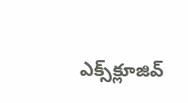ఎక్స్‌క్లూజివ్‌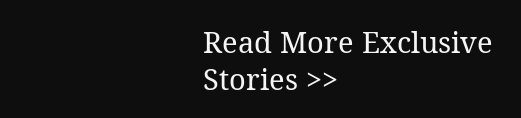Read More Exclusive Stories >>